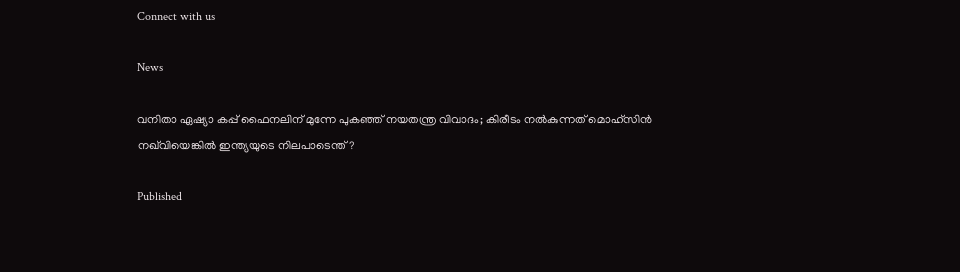Connect with us

News

വനിതാ ഏഷ്യാ കപ്പ് ഫൈനലിന് മുന്നേ പുകഞ്ഞ് നയതന്ത്ര വിവാദം; കിരീടം നൽകുന്നത് മൊഹ്സിൻ നഖ്‌വിയെങ്കിൽ ഇന്ത്യയുടെ നിലപാടെന്ത്?

Published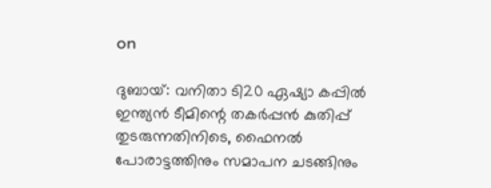on

ദുബായ്: വനിതാ ടി20 ഏഷ്യാ കപ്പിൽ ഇന്ത്യൻ ടീമിന്റെ തകർപ്പൻ കുതിപ്പ് തുടരുന്നതിനിടെ, ഫൈനൽ പോരാട്ടത്തിനും സമാപന ചടങ്ങിനും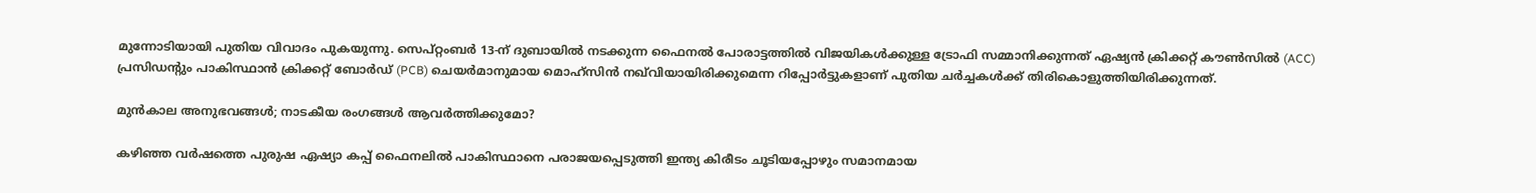മുന്നോടിയായി പുതിയ വിവാദം പുകയുന്നു. സെപ്റ്റംബർ 13-ന് ദുബായിൽ നടക്കുന്ന ഫൈനൽ പോരാട്ടത്തിൽ വിജയികൾക്കുള്ള ട്രോഫി സമ്മാനിക്കുന്നത് ഏഷ്യൻ ക്രിക്കറ്റ് കൗൺസിൽ (ACC) പ്രസിഡന്റും പാകിസ്ഥാൻ ക്രിക്കറ്റ് ബോർഡ് (PCB) ചെയർമാനുമായ മൊഹ്‌സിൻ നഖ്‌വിയായിരിക്കുമെന്ന റിപ്പോർട്ടുകളാണ് പുതിയ ചർച്ചകൾക്ക് തിരികൊളുത്തിയിരിക്കുന്നത്.

മുൻകാല അനുഭവങ്ങൾ; നാടകീയ രംഗങ്ങൾ ആവർത്തിക്കുമോ?

കഴിഞ്ഞ വർഷത്തെ പുരുഷ ഏഷ്യാ കപ്പ് ഫൈനലിൽ പാകിസ്ഥാനെ പരാജയപ്പെടുത്തി ഇന്ത്യ കിരീടം ചൂടിയപ്പോഴും സമാനമായ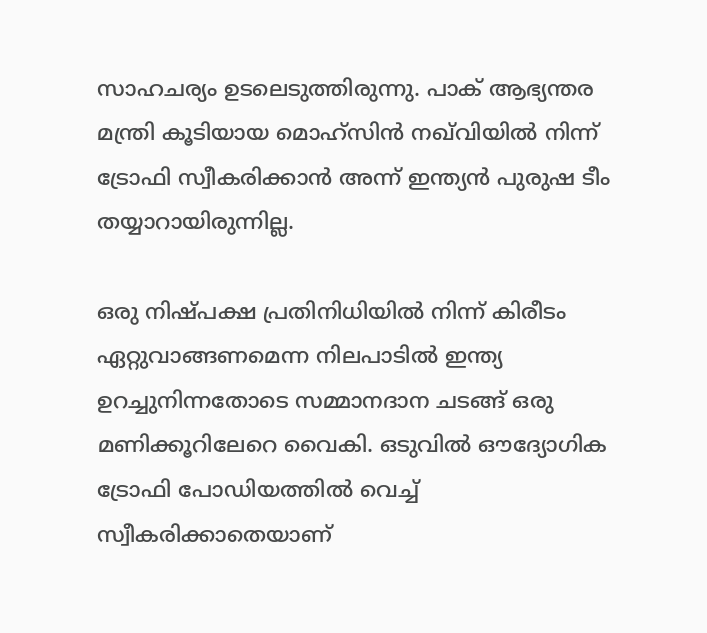സാഹചര്യം ഉടലെടുത്തിരുന്നു. പാക് ആഭ്യന്തര മന്ത്രി കൂടിയായ മൊഹ്‌സിൻ നഖ്‌വിയിൽ നിന്ന് ട്രോഫി സ്വീകരിക്കാൻ അന്ന് ഇന്ത്യൻ പുരുഷ ടീം തയ്യാറായിരുന്നില്ല.

ഒരു നിഷ്പക്ഷ പ്രതിനിധിയിൽ നിന്ന് കിരീടം ഏറ്റുവാങ്ങണമെന്ന നിലപാടിൽ ഇന്ത്യ ഉറച്ചുനിന്നതോടെ സമ്മാനദാന ചടങ്ങ് ഒരു മണിക്കൂറിലേറെ വൈകി. ഒടുവിൽ ഔദ്യോഗിക ട്രോഫി പോഡിയത്തിൽ വെച്ച് സ്വീകരിക്കാതെയാണ്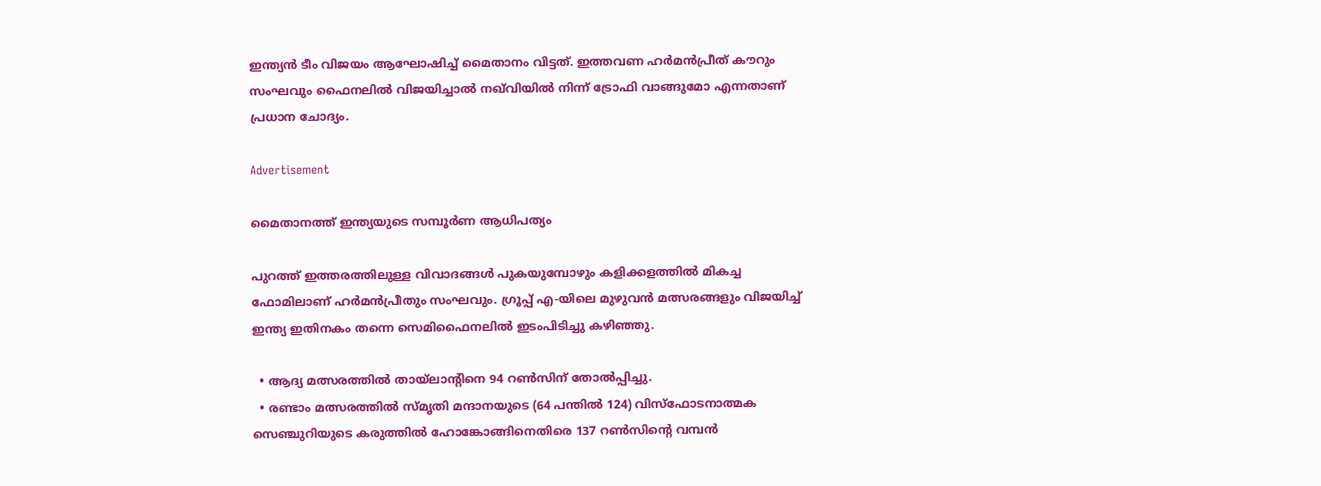ഇന്ത്യൻ ടീം വിജയം ആഘോഷിച്ച് മൈതാനം വിട്ടത്. ഇത്തവണ ഹർമൻപ്രീത് കൗറും സംഘവും ഫൈനലിൽ വിജയിച്ചാൽ നഖ്‌വിയിൽ നിന്ന് ട്രോഫി വാങ്ങുമോ എന്നതാണ് പ്രധാന ചോദ്യം.

Advertisement

മൈതാനത്ത് ഇന്ത്യയുടെ സമ്പൂർണ ആധിപത്യം

പുറത്ത് ഇത്തരത്തിലുള്ള വിവാദങ്ങൾ പുകയുമ്പോഴും കളിക്കളത്തിൽ മികച്ച ഫോമിലാണ് ഹർമൻപ്രീതും സംഘവും. ഗ്രൂപ്പ് എ-യിലെ മുഴുവൻ മത്സരങ്ങളും വിജയിച്ച് ഇന്ത്യ ഇതിനകം തന്നെ സെമിഫൈനലിൽ ഇടംപിടിച്ചു കഴിഞ്ഞു.

  • ആദ്യ മത്സരത്തിൽ തായ്‌ലാന്റിനെ 94 റൺസിന് തോൽപ്പിച്ചു.
  • രണ്ടാം മത്സരത്തിൽ സ്മൃതി മന്ദാനയുടെ (64 പന്തിൽ 124) വിസ്ഫോടനാത്മക സെഞ്ചുറിയുടെ കരുത്തിൽ ഹോങ്കോങ്ങിനെതിരെ 137 റൺസിന്റെ വമ്പൻ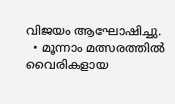വിജയം ആഘോഷിച്ചു.
  • മൂന്നാം മത്സരത്തിൽ വൈരികളായ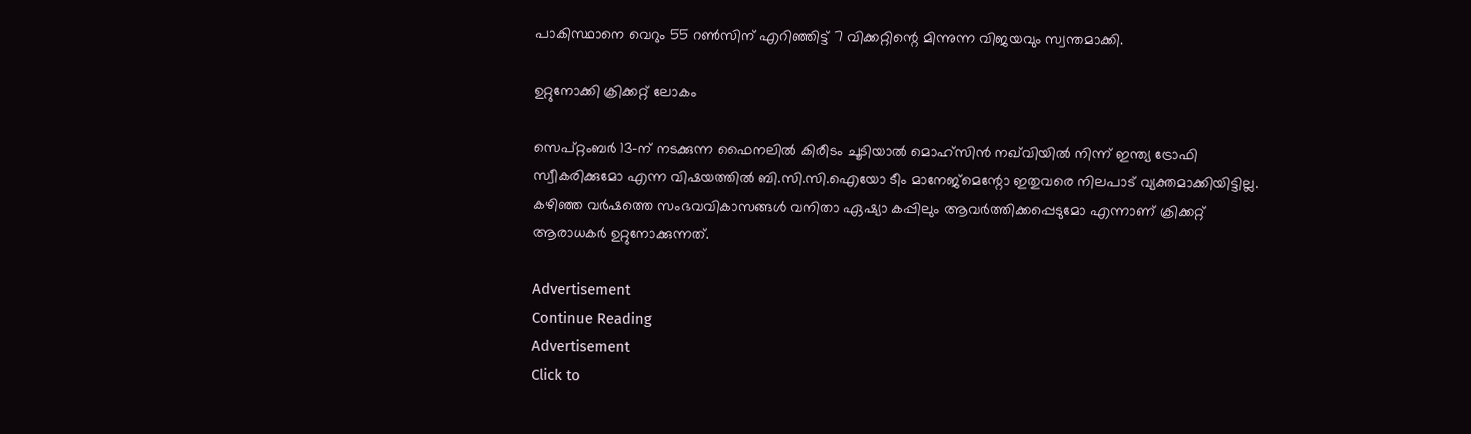പാകിസ്ഥാനെ വെറും 55 റൺസിന് എറിഞ്ഞിട്ട് 7 വിക്കറ്റിന്റെ മിന്നുന്ന വിജയവും സ്വന്തമാക്കി.

ഉറ്റുനോക്കി ക്രിക്കറ്റ് ലോകം

സെപ്റ്റംബർ 13-ന് നടക്കുന്ന ഫൈനലിൽ കിരീടം ചൂടിയാൽ മൊഹ്‌സിൻ നഖ്‌വിയിൽ നിന്ന് ഇന്ത്യ ട്രോഫി സ്വീകരിക്കുമോ എന്ന വിഷയത്തിൽ ബി.സി.സി.ഐയോ ടീം മാനേജ്‌മെന്റോ ഇതുവരെ നിലപാട് വ്യക്തമാക്കിയിട്ടില്ല. കഴിഞ്ഞ വർഷത്തെ സംഭവവികാസങ്ങൾ വനിതാ ഏഷ്യാ കപ്പിലും ആവർത്തിക്കപ്പെടുമോ എന്നാണ് ക്രിക്കറ്റ് ആരാധകർ ഉറ്റുനോക്കുന്നത്.

Advertisement
Continue Reading
Advertisement
Click to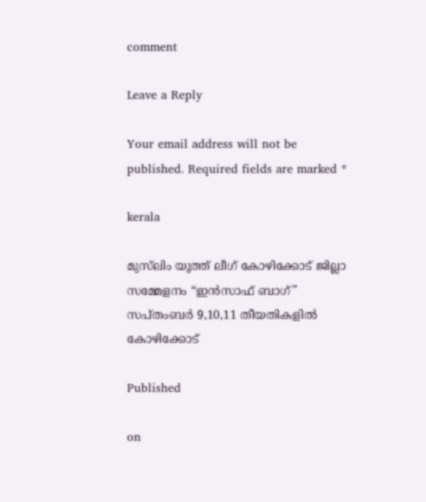comment

Leave a Reply

Your email address will not be published. Required fields are marked *

kerala

മുസ്‌ലിം യൂത്ത് ലീഗ് കോഴിക്കോട് ജില്ലാ സമ്മേളനം “ഇൻസാഫ് ബാഗ്” സപ്തംബർ 9,10,11 തീയതികളിൽ കോഴിക്കോട്

Published

on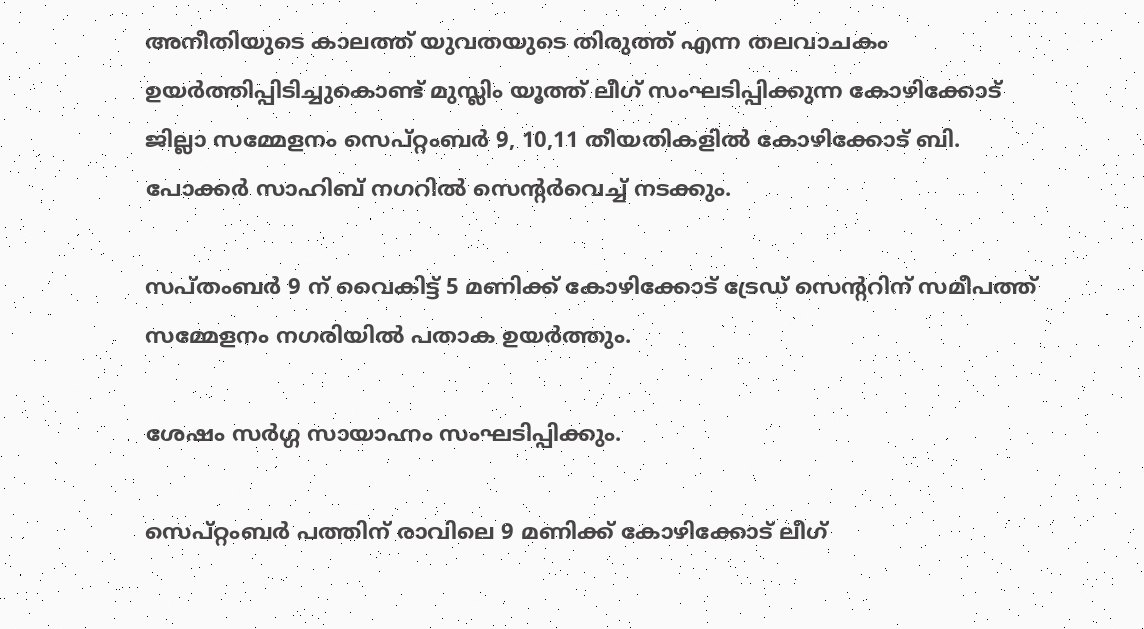അനീതിയുടെ കാലത്ത് യുവതയുടെ തിരുത്ത് എന്ന തലവാചകം ഉയർത്തിപ്പിടിച്ചുകൊണ്ട് മുസ്ലിം യൂത്ത് ലീഗ് സംഘടിപ്പിക്കുന്ന കോഴിക്കോട് ജില്ലാ സമ്മേളനം സെപ്റ്റംബർ 9, 10,11 തീയതികളിൽ കോഴിക്കോട് ബി. പോക്കർ സാഹിബ് നഗറിൽ സെന്റർവെച്ച് നടക്കും.

സപ്തംബർ 9 ന് വൈകിട്ട് 5 മണിക്ക് കോഴിക്കോട് ട്രേഡ് സെന്ററിന് സമീപത്ത് സമ്മേളനം നഗരിയിൽ പതാക ഉയർത്തും.

ശേഷം സർഗ്ഗ സായാഹ്നം സംഘടിപ്പിക്കും.

സെപ്റ്റംബർ പത്തിന് രാവിലെ 9 മണിക്ക് കോഴിക്കോട് ലീഗ്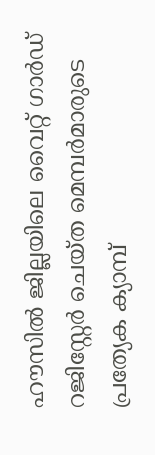ഹൗസിൽ ജില്ലയിലെ വൈറ്റ് ഗാർഡ് റജിസ്റ്റേർ ചെയ്ത മെമ്പർമാരുടെ പ്രത്യേക ക്യാമ്പ്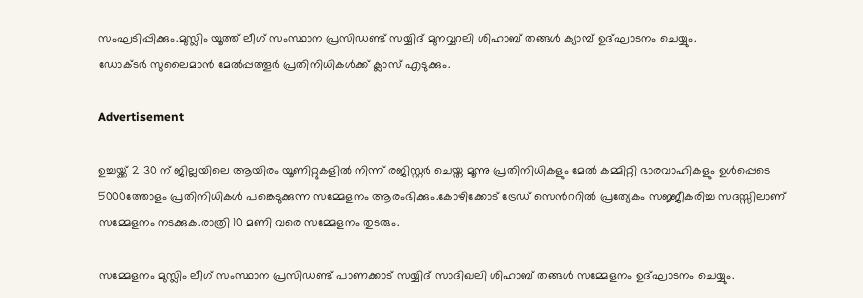സംഘടിപ്പിക്കും.മുസ്ലിം യൂത്ത് ലീഗ് സംസ്ഥാന പ്രസിഡണ്ട് സയ്യിദ് മുനവ്വറലി ശിഹാബ് തങ്ങൾ ക്യാമ്പ് ഉദ്ഘാടനം ചെയ്യും.
ഡോക്ടർ സുലൈമാൻ മേൽപ്പത്തൂർ പ്രതിനിധികൾക്ക് ക്ലാസ് എടുക്കും.

Advertisement

ഉച്ചയ്ക്ക് 2 30 ന് ജില്ലയിലെ ആയിരം യൂണിറ്റുകളിൽ നിന്ന് രജിസ്റ്റർ ചെയ്ത മൂന്നു പ്രതിനിധികളും മേൽ കമ്മിറ്റി ഭാരവാഹികളും ഉൾപ്പെടെ 5000ത്തോളം പ്രതിനിധികൾ പങ്കെടുക്കുന്ന സമ്മേളനം ആരംഭിക്കും.കോഴിക്കോട് ട്രേഡ് സെൻററിൽ പ്രത്യേകം സജ്ജീകരിച്ച സദസ്സിലാണ് സമ്മേളനം നടക്കുക.രാത്രി 10 മണി വരെ സമ്മേളനം തുടരും.

സമ്മേളനം മുസ്ലിം ലീഗ് സംസ്ഥാന പ്രസിഡണ്ട് പാണക്കാട് സയ്യിദ് സാദിഖലി ശിഹാബ് തങ്ങൾ സമ്മേളനം ഉദ്ഘാടനം ചെയ്യും.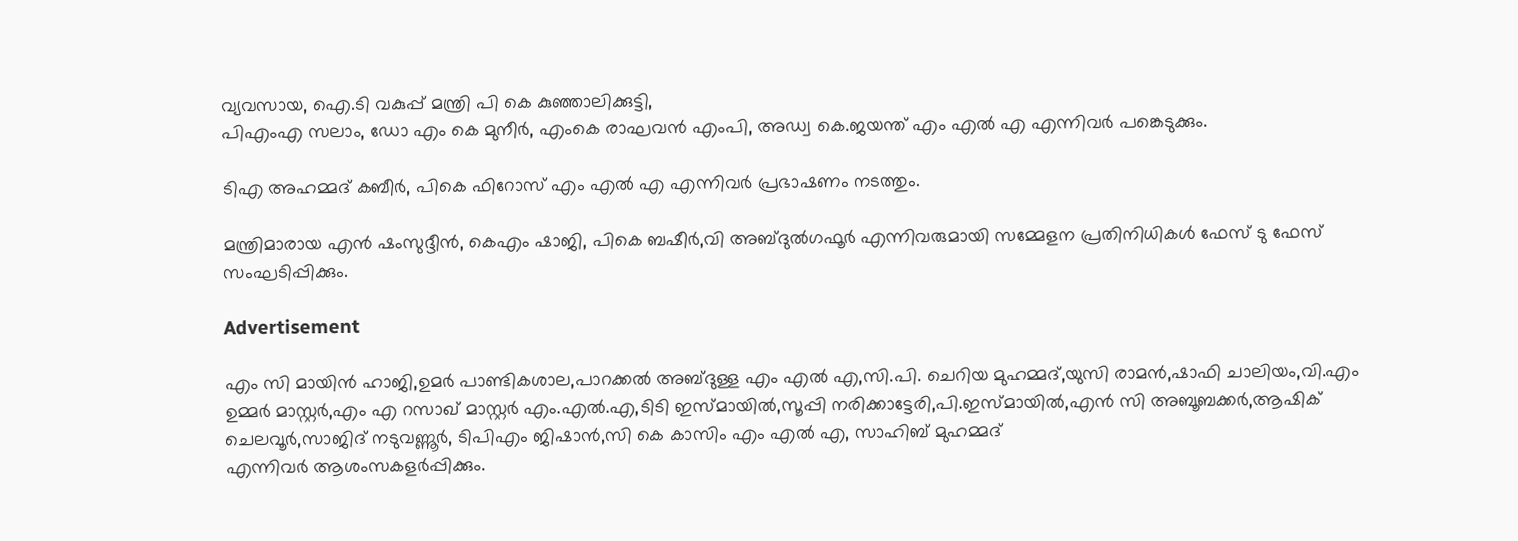വ്യവസായ, ഐ.ടി വകുപ്പ് മന്ത്രി പി കെ കുഞ്ഞാലിക്കുട്ടി,
പിഎംഎ സലാം, ഡോ എം കെ മുനീർ, എംകെ രാഘവൻ എംപി, അഡ്വ കെ.ജയന്ത് എം എൽ എ എന്നിവർ പങ്കെടുക്കും.

ടിഎ അഹമ്മദ് കബീർ, പികെ ഫിറോസ് എം എൽ എ എന്നിവർ പ്രഭാഷണം നടത്തും.

മന്ത്രിമാരായ എൻ ഷംസുദ്ദീൻ, കെഎം ഷാജി, പികെ ബഷീർ,വി അബ്ദുൽഗഫൂർ എന്നിവരുമായി സമ്മേളന പ്രതിനിധികൾ ഫേസ് ടു ഫേസ് സംഘടിപ്പിക്കും.

Advertisement

എം സി മായിൻ ഹാജി,ഉമർ പാണ്ടികശാല,പാറക്കൽ അബ്ദുള്ള എം എൽ എ,സി.പി. ചെറിയ മുഹമ്മദ്,യുസി രാമൻ,ഷാഫി ചാലിയം,വി.എം ഉമ്മർ മാസ്റ്റർ,എം എ റസാഖ് മാസ്റ്റർ എം.എൽ.എ,ടിടി ഇസ്മായിൽ,സൂപ്പി നരിക്കാട്ടേരി,പി.ഇസ്മായിൽ,എൻ സി അബൂബക്കർ,ആഷിക് ചെലവൂർ,സാജിദ് നടുവണ്ണൂർ, ടിപിഎം ജിഷാൻ,സി കെ കാസിം എം എൽ എ, സാഹിബ് മുഹമ്മദ്
എന്നിവർ ആശംസകളർപ്പിക്കും.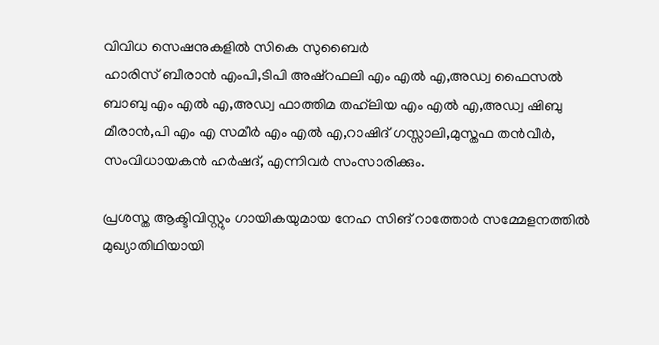വിവിധ സെഷനുകളിൽ സികെ സുബൈർ
ഹാരിസ് ബീരാൻ എംപി,ടിപി അഷ്റഫലി എം എൽ എ,അഡ്വ ഫൈസൽ ബാബു എം എൽ എ,അഡ്വ ഫാത്തിമ തഹ്‌ലിയ എം എൽ എ,അഡ്വ ഷിബു മീരാൻ,പി എം എ സമീർ എം എൽ എ,റാഷിദ് ഗസ്സാലി,മുസ്തഫ തൻവീർ,
സംവിധായകൻ ഹർഷദ്, എന്നിവർ സംസാരിക്കും.

പ്രശസ്ത ആക്ടിവിസ്റ്റും ഗായികയുമായ നേഹ സിങ് റാത്തോർ സമ്മേളനത്തിൽ മുഖ്യാതിഥിയായി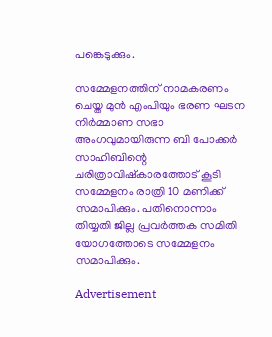പങ്കെടുക്കും.

സമ്മേളനത്തിന് നാമകരണം ചെയ്ത മുൻ എംപിയും ഭരണ ഘടന നിർമ്മാണ സഭാ അംഗവുമായിരുന്ന ബി പോക്കർ സാഹിബിന്റെ ചരിത്രാവിഷ്കാരത്തോട് കൂടി സമ്മേളനം രാത്രി 10 മണിക്ക് സമാപിക്കും. പതിനൊന്നാം തിയ്യതി ജില്ല പ്രവർത്തക സമിതി യോഗത്തോടെ സമ്മേളനം സമാപിക്കും.

Advertisement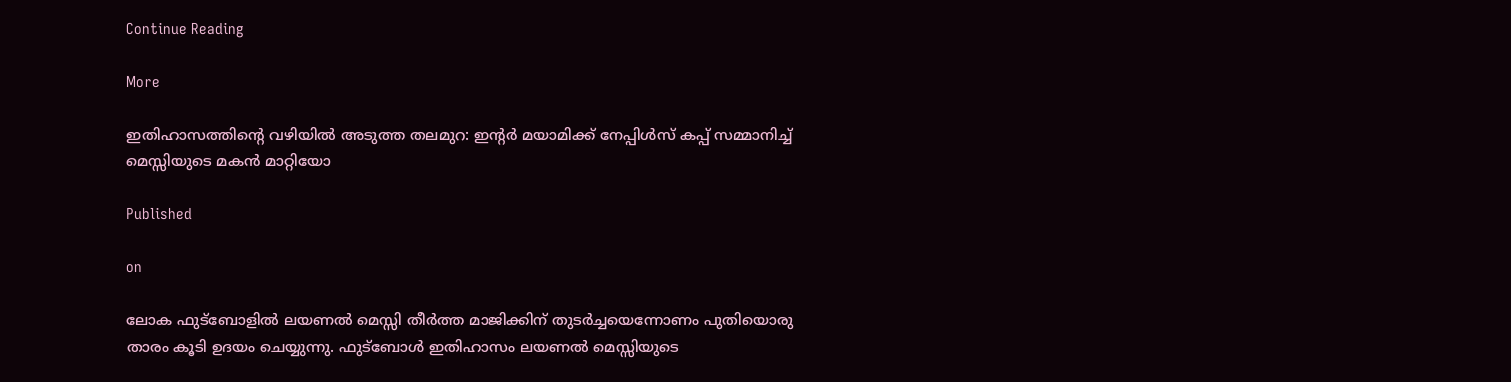Continue Reading

More

ഇതിഹാസത്തിന്റെ വഴിയിൽ അടുത്ത തലമുറ: ഇന്റർ മയാമിക്ക് നേപ്പിൾസ് കപ്പ് സമ്മാനിച്ച് മെസ്സിയുടെ മകൻ മാറ്റിയോ

Published

on

ലോക ഫുട്ബോളിൽ ലയണൽ മെസ്സി തീർത്ത മാജിക്കിന് തുടർച്ചയെന്നോണം പുതിയൊരു താരം കൂടി ഉദയം ചെയ്യുന്നു. ഫുട്ബോൾ ഇതിഹാസം ലയണൽ മെസ്സിയുടെ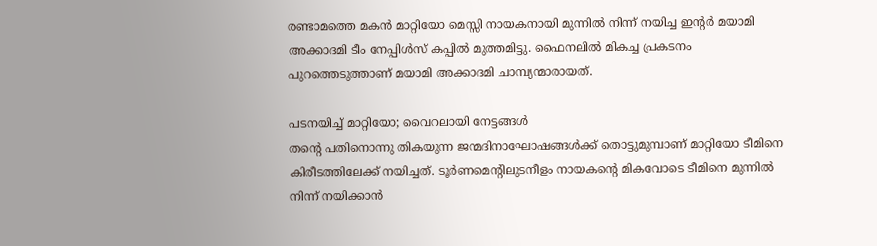രണ്ടാമത്തെ മകൻ മാറ്റിയോ മെസ്സി നായകനായി മുന്നിൽ നിന്ന് നയിച്ച ഇന്റർ മയാമി അക്കാദമി ടീം നേപ്പിൾസ് കപ്പിൽ മുത്തമിട്ടു. ഫൈനലിൽ മികച്ച പ്രകടനം പുറത്തെടുത്താണ് മയാമി അക്കാദമി ചാമ്പ്യന്മാരായത്.

പടനയിച്ച് മാറ്റിയോ; വൈറലായി നേട്ടങ്ങൾ
തന്റെ പതിനൊന്നു തികയുന്ന ജന്മദിനാഘോഷങ്ങൾക്ക് തൊട്ടുമുമ്പാണ് മാറ്റിയോ ടീമിനെ കിരീടത്തിലേക്ക് നയിച്ചത്. ടൂർണമെന്റിലുടനീളം നായകന്റെ മികവോടെ ടീമിനെ മുന്നിൽ നിന്ന് നയിക്കാൻ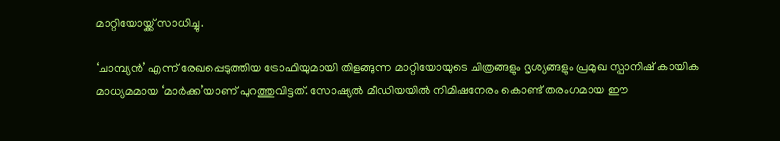മാറ്റിയോയ്ക്ക് സാധിച്ചു.

‘ചാമ്പ്യൻ’ എന്ന് രേഖപ്പെടുത്തിയ ട്രോഫിയുമായി തിളങ്ങുന്ന മാറ്റിയോയുടെ ചിത്രങ്ങളും ദൃശ്യങ്ങളും പ്രമുഖ സ്പാനിഷ് കായിക മാധ്യമമായ ‘മാർക്ക’യാണ് പുറത്തുവിട്ടത്. സോഷ്യൽ മീഡിയയിൽ നിമിഷനേരം കൊണ്ട് തരംഗമായ ഈ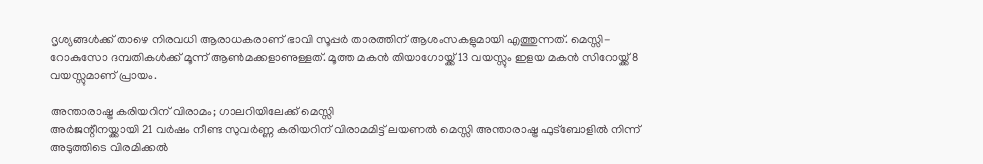ദൃശ്യങ്ങൾക്ക് താഴെ നിരവധി ആരാധകരാണ് ഭാവി സൂപ്പർ താരത്തിന് ആശംസകളുമായി എത്തുന്നത്. മെസ്സി-റോകുസോ ദമ്പതികൾക്ക് മൂന്ന് ആൺമക്കളാണുള്ളത്. മൂത്ത മകൻ തിയാഗോയ്ക്ക് 13 വയസ്സും ഇളയ മകൻ സിറോയ്ക്ക് 8 വയസ്സുമാണ് പ്രായം.

അന്താരാഷ്ട്ര കരിയറിന് വിരാമം; ഗാലറിയിലേക്ക് മെസ്സി
അർജന്റീനയ്ക്കായി 21 വർഷം നീണ്ട സുവർണ്ണ കരിയറിന് വിരാമമിട്ട് ലയണൽ മെസ്സി അന്താരാഷ്ട്ര ഫുട്ബോളിൽ നിന്ന് അടുത്തിടെ വിരമിക്കൽ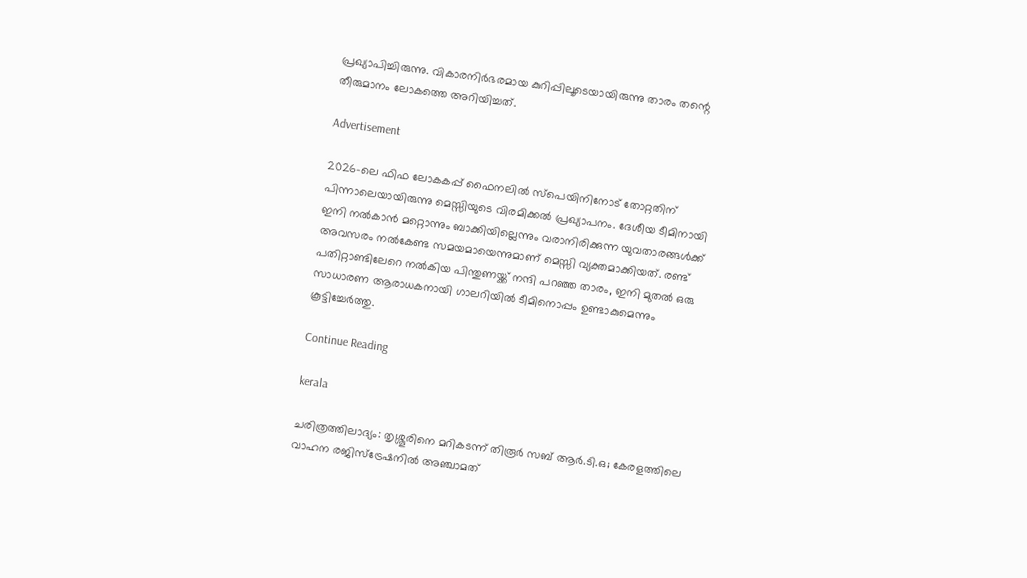പ്രഖ്യാപിച്ചിരുന്നു. വികാരനിർഭരമായ കുറിപ്പിലൂടെയായിരുന്നു താരം തന്റെ തീരുമാനം ലോകത്തെ അറിയിച്ചത്.

Advertisement

2026-ലെ ഫിഫ ലോകകപ്പ് ഫൈനലിൽ സ്പെയിനിനോട് തോറ്റതിന് പിന്നാലെയായിരുന്നു മെസ്സിയുടെ വിരമിക്കൽ പ്രഖ്യാപനം. ദേശീയ ടീമിനായി ഇനി നൽകാൻ മറ്റൊന്നും ബാക്കിയില്ലെന്നും വരാനിരിക്കുന്ന യുവതാരങ്ങൾക്ക് അവസരം നൽകേണ്ട സമയമായെന്നുമാണ് മെസ്സി വ്യക്തമാക്കിയത്. രണ്ട് പതിറ്റാണ്ടിലേറെ നൽകിയ പിന്തുണയ്ക്ക് നന്ദി പറഞ്ഞ താരം, ഇനി മുതൽ ഒരു സാധാരണ ആരാധകനായി ഗാലറിയിൽ ടീമിനൊപ്പം ഉണ്ടാകുമെന്നും കൂട്ടിച്ചേർത്തു.

Continue Reading

kerala

ചരിത്രത്തിലാദ്യം: തൃശ്ശൂരിനെ മറികടന്ന് തിരൂർ സബ് ആർ.ടി.ഒ; കേരളത്തിലെ വാഹന രജിസ്‌ട്രേഷനിൽ അഞ്ചാമത്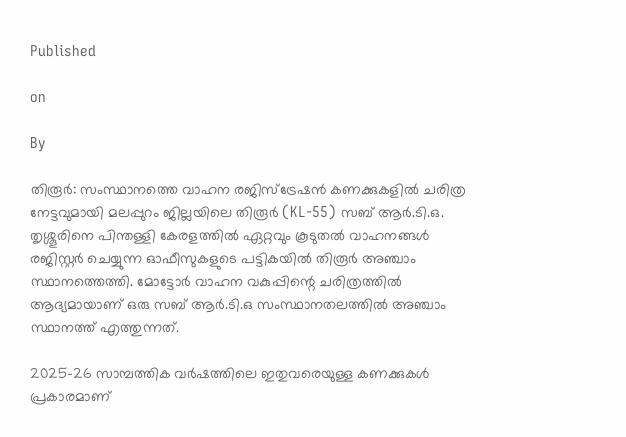Published

on

By

തിരൂർ: സംസ്ഥാനത്തെ വാഹന രജിസ്‌ട്രേഷൻ കണക്കുകളിൽ ചരിത്ര നേട്ടവുമായി മലപ്പുറം ജില്ലയിലെ തിരൂർ (KL-55) സബ് ആർ.ടി.ഒ. തൃശ്ശൂരിനെ പിന്തള്ളി കേരളത്തിൽ ഏറ്റവും കൂടുതൽ വാഹനങ്ങൾ രജിസ്റ്റർ ചെയ്യുന്ന ഓഫീസുകളുടെ പട്ടികയിൽ തിരൂർ അഞ്ചാം സ്ഥാനത്തെത്തി. മോട്ടോർ വാഹന വകുപ്പിന്റെ ചരിത്രത്തിൽ ആദ്യമായാണ് ഒരു സബ് ആർ.ടി.ഒ സംസ്ഥാനതലത്തിൽ അഞ്ചാം സ്ഥാനത്ത് എത്തുന്നത്.

2025-26 സാമ്പത്തിക വർഷത്തിലെ ഇതുവരെയുള്ള കണക്കുകൾ പ്രകാരമാണ്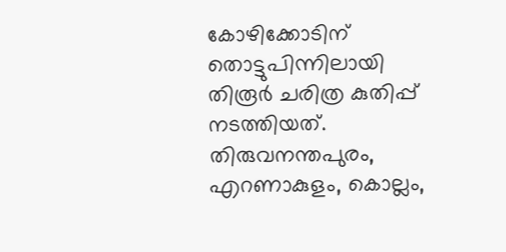കോഴിക്കോടിന് തൊട്ടുപിന്നിലായി തിരൂർ ചരിത്ര കുതിപ്പ് നടത്തിയത്. തിരുവനന്തപുരം, എറണാകുളം, കൊല്ലം,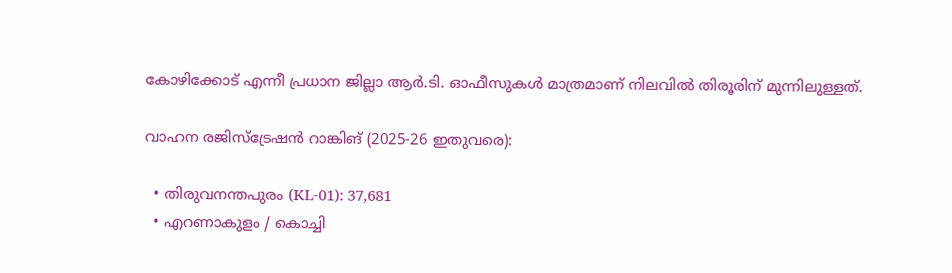കോഴിക്കോട് എന്നീ പ്രധാന ജില്ലാ ആർ.ടി. ഓഫീസുകൾ മാത്രമാണ് നിലവിൽ തിരൂരിന് മുന്നിലുള്ളത്.

വാഹന രജിസ്ട്രേഷൻ റാങ്കിങ് (2025-26 ഇതുവരെ):

  • തിരുവനന്തപുരം (KL-01): 37,681
  • എറണാകുളം / കൊച്ചി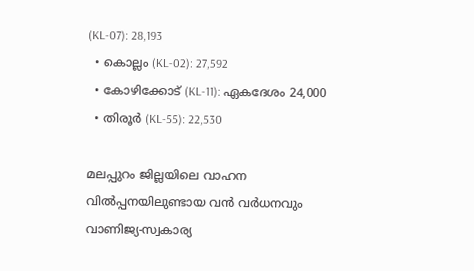(KL-07): 28,193
  • കൊല്ലം (KL-02): 27,592
  • കോഴിക്കോട് (KL-11): ഏകദേശം 24,000
  • തിരൂർ (KL-55): 22,530

മലപ്പുറം ജില്ലയിലെ വാഹന വിൽപ്പനയിലുണ്ടായ വൻ വർധനവും വാണിജ്യ-സ്വകാര്യ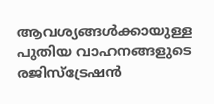ആവശ്യങ്ങൾക്കായുള്ള പുതിയ വാഹനങ്ങളുടെ രജിസ്‌ട്രേഷൻ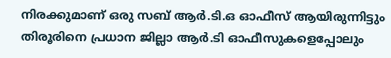നിരക്കുമാണ് ഒരു സബ് ആർ.ടി.ഒ ഓഫീസ് ആയിരുന്നിട്ടും തിരൂരിനെ പ്രധാന ജില്ലാ ആർ.ടി ഓഫീസുകളെപ്പോലും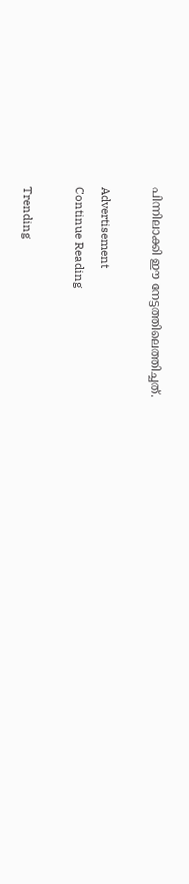പിന്നിലാക്കി ഈ നേട്ടത്തിലെത്തിച്ചത്.

Advertisement
Continue Reading

Trending